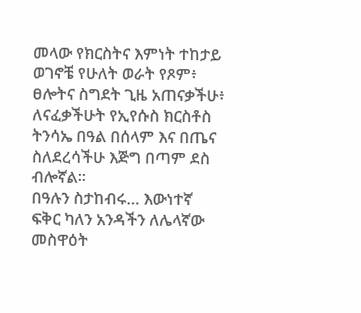መላው የክርስትና እምነት ተከታይ ወገኖቼ የሁለት ወራት የጾም፥ ፀሎትና ስግደት ጊዜ አጠናቃችሁ፥ ለናፈቃችሁት የኢየሱስ ክርስቶስ ትንሳኤ በዓል በሰላም እና በጤና ስለደረሳችሁ እጅግ በጣም ደስ ብሎኛል።
በዓሉን ስታከብሩ… እውነተኛ ፍቅር ካለን አንዳችን ለሌላኛው መስዋዕት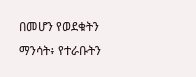በመሆን የወደቁትን ማንሳት፥ የተራቡትን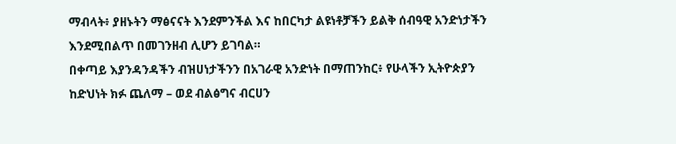ማብላት፥ ያዘኑትን ማፅናናት እንደምንችል እና ከበርካታ ልዩነቶቻችን ይልቅ ሰብዓዊ አንድነታችን እንደሚበልጥ በመገንዘብ ሊሆን ይገባል።
በቀጣይ እያንዳንዳችን ብዝሀነታችንን በአገራዊ አንድነት በማጠንከር፥ የሁላችን ኢትዮጵያን ከድህነት ክፉ ጨለማ – ወደ ብልፅግና ብርሀን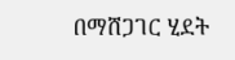በማሸጋገር ሂደት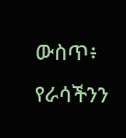ውስጥ፥ የራሳችንን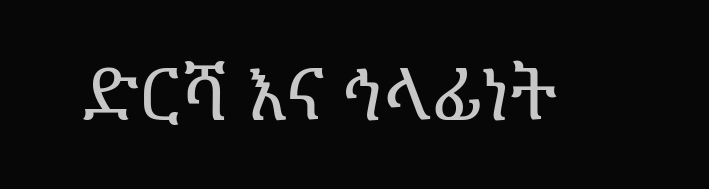ድርሻ እና ኅላፊነት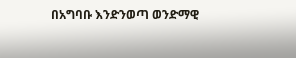በአግባቡ እንድንወጣ ወንድማዊ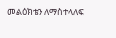መልዕክቴን ለማስተላለፍ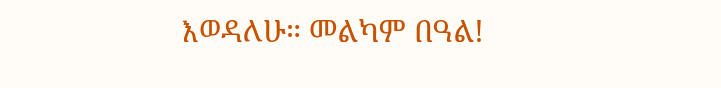እወዳለሁ። መልካም በዓል!